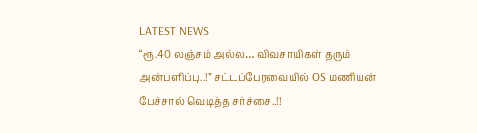LATEST NEWS
“ரூ.40 லஞ்சம் அல்ல… விவசாயிகள் தரும் அன்பளிப்பு..!” சட்டப்பேரவையில் OS மணியன் பேச்சால் வெடித்த சர்ச்சை..!!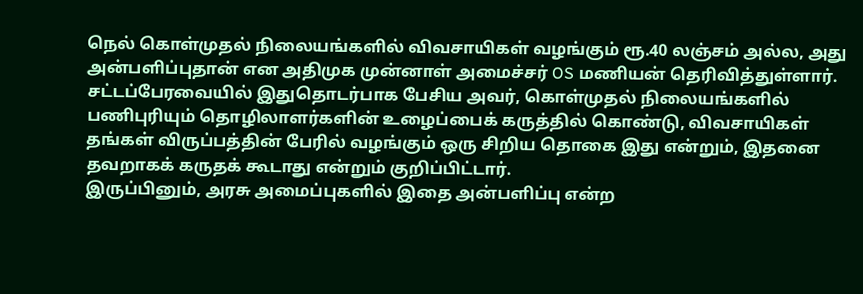நெல் கொள்முதல் நிலையங்களில் விவசாயிகள் வழங்கும் ரூ.40 லஞ்சம் அல்ல, அது அன்பளிப்புதான் என அதிமுக முன்னாள் அமைச்சர் OS மணியன் தெரிவித்துள்ளார். சட்டப்பேரவையில் இதுதொடர்பாக பேசிய அவர், கொள்முதல் நிலையங்களில் பணிபுரியும் தொழிலாளர்களின் உழைப்பைக் கருத்தில் கொண்டு, விவசாயிகள் தங்கள் விருப்பத்தின் பேரில் வழங்கும் ஒரு சிறிய தொகை இது என்றும், இதனை தவறாகக் கருதக் கூடாது என்றும் குறிப்பிட்டார்.
இருப்பினும், அரசு அமைப்புகளில் இதை அன்பளிப்பு என்ற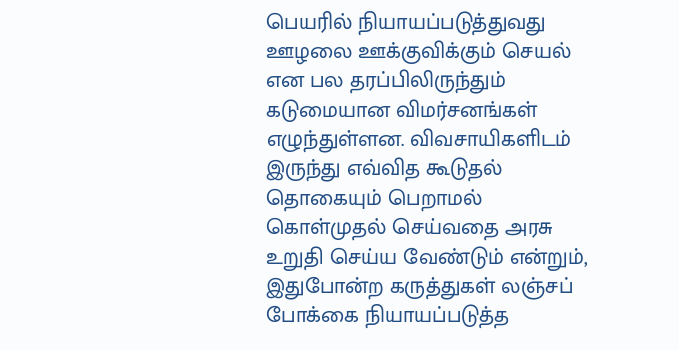பெயரில் நியாயப்படுத்துவது ஊழலை ஊக்குவிக்கும் செயல் என பல தரப்பிலிருந்தும் கடுமையான விமர்சனங்கள் எழுந்துள்ளன. விவசாயிகளிடம் இருந்து எவ்வித கூடுதல் தொகையும் பெறாமல் கொள்முதல் செய்வதை அரசு உறுதி செய்ய வேண்டும் என்றும், இதுபோன்ற கருத்துகள் லஞ்சப் போக்கை நியாயப்படுத்த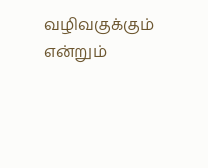வழிவகுக்கும் என்றும்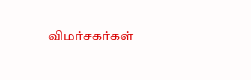விமர்சகர்கள்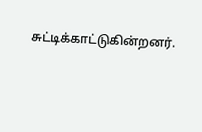சுட்டிக்காட்டுகின்றனர்.